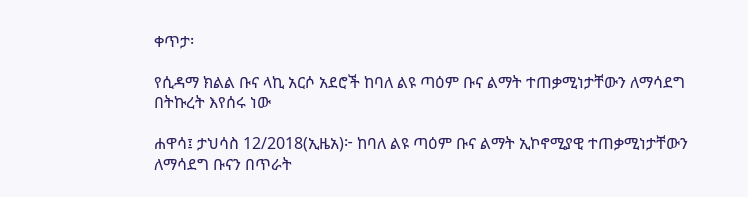ቀጥታ፡

የሲዳማ ክልል ቡና ላኪ አርሶ አደሮች ከባለ ልዩ ጣዕም ቡና ልማት ተጠቃሚነታቸውን ለማሳደግ በትኩረት እየሰሩ ነው

ሐዋሳ፤ ታህሳስ 12/2018(ኢዜአ)፦ ከባለ ልዩ ጣዕም ቡና ልማት ኢኮኖሚያዊ ተጠቃሚነታቸውን ለማሳደግ ቡናን በጥራት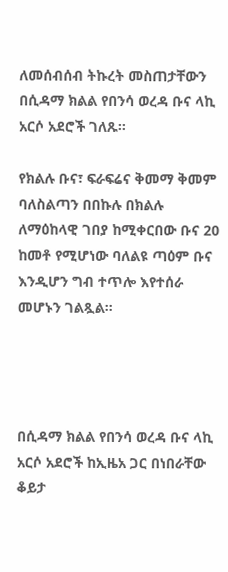ለመሰብሰብ ትኩረት መስጠታቸውን በሲዳማ ክልል የበንሳ ወረዳ ቡና ላኪ አርሶ አደሮች ገለጹ፡፡

የክልሉ ቡና፣ ፍራፍሬና ቅመማ ቅመም ባለስልጣን በበኩሉ በክልሉ ለማዕከላዊ ገበያ ከሚቀርበው ቡና 20 ከመቶ የሚሆነው ባለልዩ ጣዕም ቡና እንዲሆን ግብ ተጥሎ እየተሰራ መሆኑን ገልጿል፡፡




በሲዳማ ክልል የበንሳ ወረዳ ቡና ላኪ አርሶ አደሮች ከኢዜአ ጋር በነበራቸው ቆይታ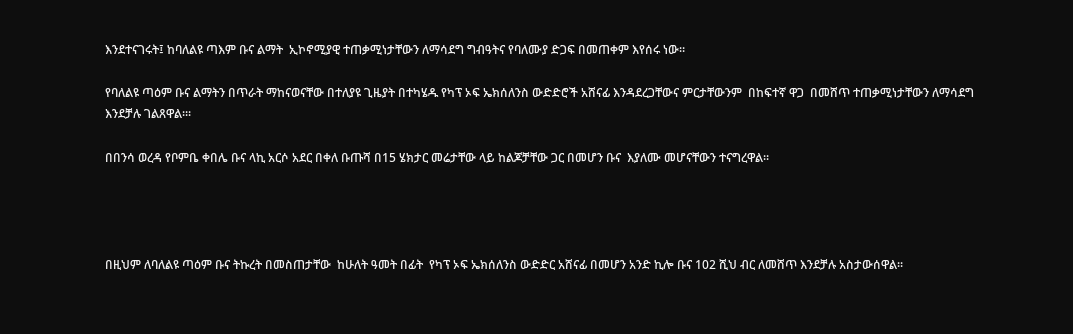እንደተናገሩት፤ ከባለልዩ ጣእም ቡና ልማት  ኢኮኖሚያዊ ተጠቃሚነታቸውን ለማሳደግ ግብዓትና የባለሙያ ድጋፍ በመጠቀም እየሰሩ ነው።

የባለልዩ ጣዕም ቡና ልማትን በጥራት ማከናወናቸው በተለያዩ ጊዜያት በተካሄዱ የካፕ ኦፍ ኤክሰለንስ ውድድሮች አሸናፊ እንዳደረጋቸውና ምርታቸውንም  በከፍተኛ ዋጋ  በመሸጥ ተጠቃሚነታቸውን ለማሳደግ እንደቻሉ ገልጸዋል።፡

በበንሳ ወረዳ የቦምቤ ቀበሌ ቡና ላኪ አርሶ አደር በቀለ ቡጡሻ በ15 ሄክታር መሬታቸው ላይ ከልጆቻቸው ጋር በመሆን ቡና  እያለሙ መሆናቸውን ተናግረዋል፡፡




በዚህም ለባለልዩ ጣዕም ቡና ትኩረት በመስጠታቸው  ከሁለት ዓመት በፊት  የካፕ ኦፍ ኤክሰለንስ ውድድር አሸናፊ በመሆን አንድ ኪሎ ቡና 102 ሺህ ብር ለመሸጥ እንደቻሉ አስታውሰዋል፡፡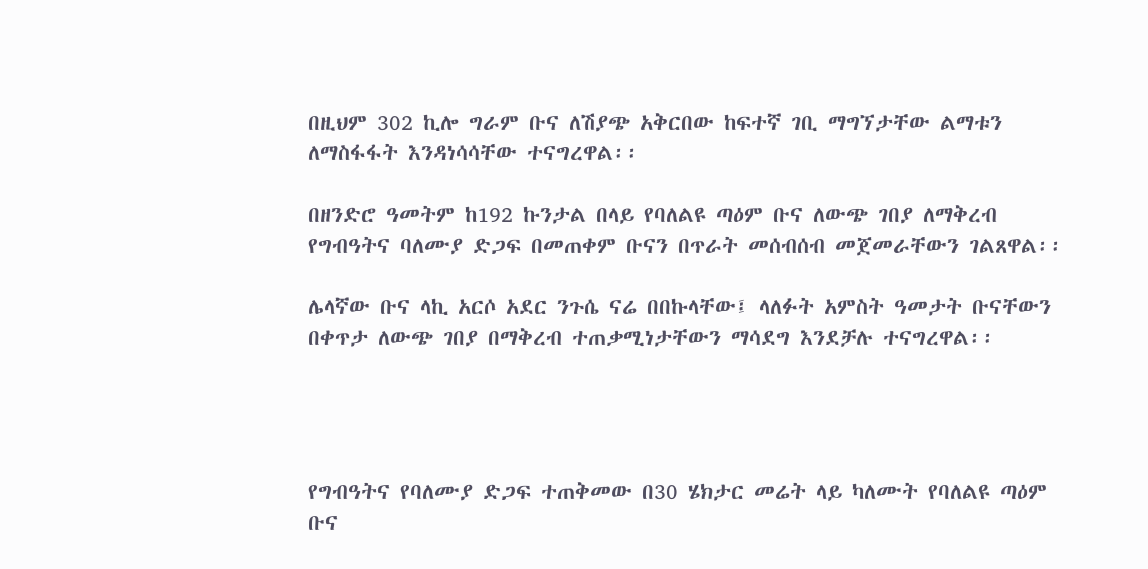በዚህም 302 ኪሎ ግራም ቡና ለሽያጭ አቅርበው ከፍተኛ ገቢ ማግኘታቸው ልማቱን ለማስፋፋት እንዳነሳሳቸው ተናግረዋል፡፡

በዘንድሮ ዓመትም ከ192 ኩንታል በላይ የባለልዩ ጣዕም ቡና ለውጭ ገበያ ለማቅረብ  የግብዓትና ባለሙያ ድጋፍ በመጠቀም ቡናን በጥራት መሰብሰብ መጀመራቸውን ገልጸዋል፡፡

ሌላኛው ቡና ላኪ አርሶ አደር ንጉሴ ናሬ በበኩላቸው፤ ላለፉት አምስት ዓመታት ቡናቸውን በቀጥታ ለውጭ ገበያ በማቅረብ ተጠቃሚነታቸውን ማሳደግ እንደቻሉ ተናግረዋል፡፡




የግብዓትና የባለሙያ ድጋፍ ተጠቅመው በ30 ሄክታር መሬት ላይ ካለሙት የባለልዩ ጣዕም ቡና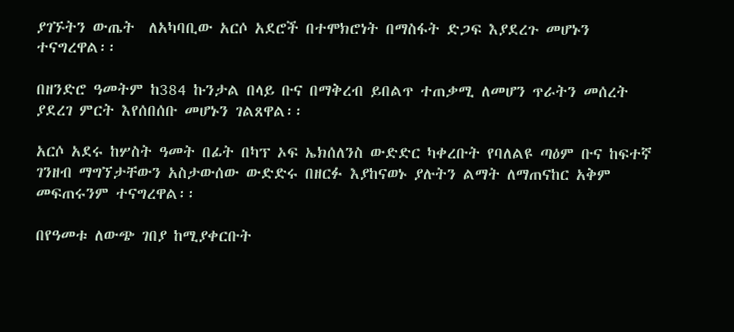ያገኙትን ውጤት  ለአካባቢው አርሶ አደሮች በተሞክሮነት በማስፋት ድጋፍ እያደረጉ መሆኑን ተናግረዋል፡፡

በዘንድሮ ዓመትም ከ384 ኩንታል በላይ ቡና በማቅረብ ይበልጥ ተጠቃሚ ለመሆን ጥራትን መሰረት ያደረገ ምርት እየሰበሰቡ መሆኑን ገልጸዋል፡፡

አርሶ አደሩ ከሦስት ዓመት በፊት በካፕ ኦፍ ኤክሰለንስ ውድድር ካቀረቡት የባለልዩ ጣዕም ቡና ከፍተኛ ገንዘብ ማግኘታቸውን አስታውሰው ውድድሩ በዘርፉ እያከናወኑ ያሉትን ልማት ለማጠናከር አቅም መፍጠሩንም ተናግረዋል፡፡

በየዓመቱ ለውጭ ገበያ ከሚያቀርቡት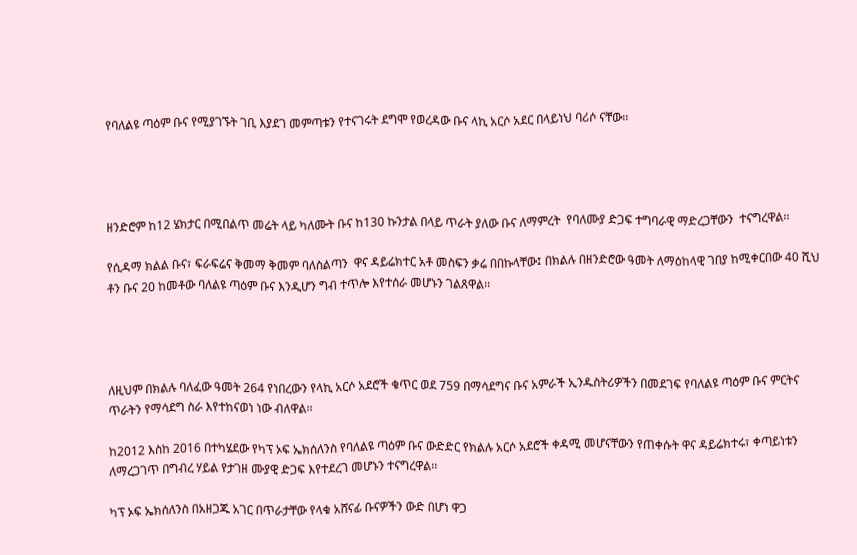የባለልዩ ጣዕም ቡና የሚያገኙት ገቢ እያደገ መምጣቱን የተናገሩት ደግሞ የወረዳው ቡና ላኪ አርሶ አደር በላይነህ ባሪሶ ናቸው፡፡




ዘንድሮም ከ12 ሄክታር በሚበልጥ መሬት ላይ ካለሙት ቡና ከ130 ኩንታል በላይ ጥራት ያለው ቡና ለማምረት  የባለሙያ ድጋፍ ተግባራዊ ማድረጋቸውን  ተናግረዋል፡፡

የሲዳማ ክልል ቡና፣ ፍራፍሬና ቅመማ ቅመም ባለስልጣን  ዋና ዳይሬክተር አቶ መስፍን ቃሬ በበኩላቸው፤ በክልሉ በዘንድሮው ዓመት ለማዕከላዊ ገበያ ከሚቀርበው 40 ሺህ ቶን ቡና 20 ከመቶው ባለልዩ ጣዕም ቡና እንዲሆን ግብ ተጥሎ እየተሰራ መሆኑን ገልጸዋል፡፡




ለዚህም በክልሉ ባለፈው ዓመት 264 የነበረውን የላኪ አርሶ አደሮች ቁጥር ወደ 759 በማሳደግና ቡና አምራች ኢንዱስትሪዎችን በመደገፍ የባለልዩ ጣዕም ቡና ምርትና ጥራትን የማሳደግ ስራ እየተከናወነ ነው ብለዋል፡፡

ከ2012 እስከ 2016 በተካሄደው የካፕ ኦፍ ኤክሰለንስ የባለልዩ ጣዕም ቡና ውድድር የክልሉ አርሶ አደሮች ቀዳሚ መሆናቸውን የጠቀሱት ዋና ዳይሬክተሩ፣ ቀጣይነቱን ለማረጋገጥ በግብረ ሃይል የታገዘ ሙያዊ ድጋፍ እየተደረገ መሆኑን ተናግረዋል፡፡

ካፕ ኦፍ ኤክሰለንስ በአዘጋጁ አገር በጥራታቸው የላቁ አሸናፊ ቡናዎችን ውድ በሆነ ዋጋ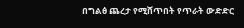በግልፅ ጨረታ የሚሸጥበት የጥራት ውድድር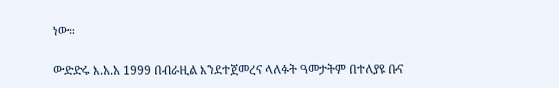ነው።

ውድድሩ እ.አ.አ 1999 በብራዚል እንደተጀመረና ላለፉት ዓመታትም በተለያዩ ቡና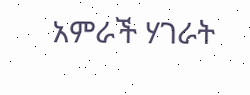አምራች ሃገራት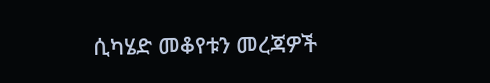ሲካሄድ መቆየቱን መረጃዎች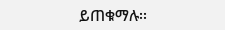ይጠቁማሉ፡፡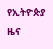የኢትዮጵያ ዜና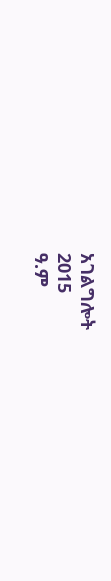አገልግሎት
2015
ዓ.ም